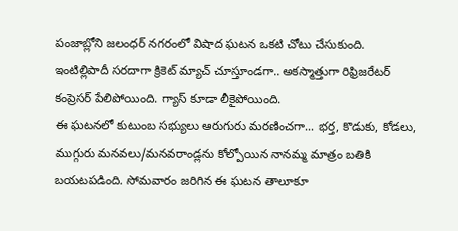పంజాబ్లోని జలంధర్ నగరంలో విషాద ఘటన ఒకటి చోటు చేసుకుంది. ఇంటిల్లిపాదీ సరదాగా క్రికెట్ మ్యాచ్ చూస్తూండగా.. అకస్మాత్తుగా రిఫ్రిజరేటర్ కంప్రెసర్ పేలిపోయింది. గ్యాస్ కూడా లీకైపోయింది.
ఈ ఘటనలో కుటుంబ సభ్యులు ఆరుగురు మరణించగా... భర్త, కొడుకు, కోడలు, ముగ్గురు మనవలు/మనవరాండ్లను కోల్పోయిన నానమ్మ మాత్రం బతికి బయటపడింది. సోమవారం జరిగిన ఈ ఘటన తాలూకూ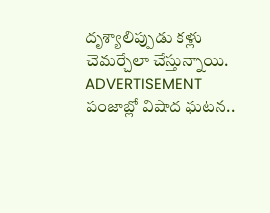దృశ్యాలిప్పుడు కళ్లు చెమర్చేలా చేస్తున్నాయి.
ADVERTISEMENT
పంజాబ్లో విషాద ఘటన..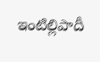ఇంటిల్లిపాదీ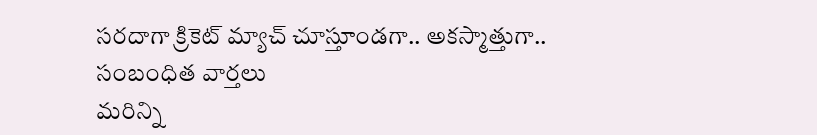సరదాగా క్రికెట్ మ్యాచ్ చూస్తూండగా.. అకస్మాత్తుగా..
సంబంధిత వార్తలు
మరిన్ని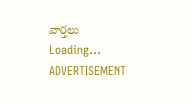వార్తలు
Loading...
ADVERTISEMENT